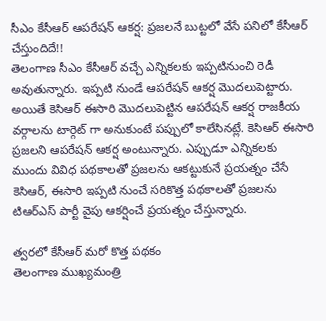సీఎం కేసీఆర్ ఆపరేషన్ ఆకర్ష: ప్రజలనే బుట్టలో వేసే పనిలో కేసీఆర్ చేస్తుందిదే!!
తెలంగాణ సీఎం కేసీఆర్ వచ్చే ఎన్నికలకు ఇప్పటినుంచి రెడీ అవుతున్నారు. ఇప్పటి నుండే ఆపరేషన్ ఆకర్ష మొదలుపెట్టారు. అయితే కెసిఆర్ ఈసారి మొదలుపెట్టిన ఆపరేషన్ ఆకర్ష రాజకీయ వర్గాలను టార్గెట్ గా అనుకుంటే పప్పులో కాలేసినట్లే. కెసిఆర్ ఈసారి ప్రజలని ఆపరేషన్ ఆకర్ష అంటున్నారు. ఎప్పుడూ ఎన్నికలకు ముందు వివిధ పథకాలతో ప్రజలను ఆకట్టుకునే ప్రయత్నం చేసే కెసిఆర్, ఈసారి ఇప్పటి నుంచే సరికొత్త పథకాలతో ప్రజలను టిఆర్ఎస్ పార్టీ వైపు ఆకర్షించే ప్రయత్నం చేస్తున్నారు.

త్వరలో కేసీఆర్ మరో కొత్త పథకం
తెలంగాణ ముఖ్యమంత్రి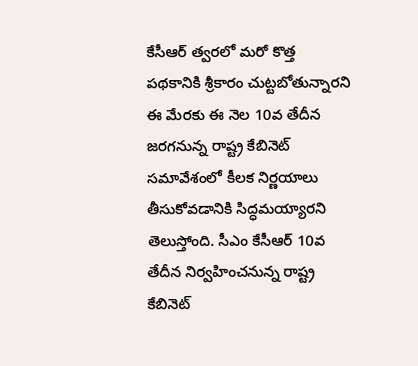కేసీఆర్ త్వరలో మరో కొత్త పథకానికి శ్రీకారం చుట్టబోతున్నారని ఈ మేరకు ఈ నెల 10వ తేదీన జరగనున్న రాష్ట్ర కేబినెట్ సమావేశంలో కీలక నిర్ణయాలు తీసుకోవడానికి సిద్ధమయ్యారని తెలుస్తోంది. సీఎం కేసీఆర్ 10వ తేదీన నిర్వహించనున్న రాష్ట్ర కేబినెట్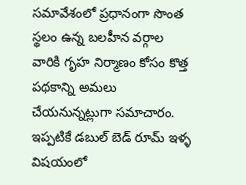సమావేశంలో ప్రధానంగా సొంత స్థలం ఉన్న బలహీన వర్గాల వారికి గృహ నిర్మాణం కోసం కొత్త పథకాన్ని అమలు చేయనున్నట్లుగా సమాచారం. ఇప్పటికే డబుల్ బెడ్ రూమ్ ఇళ్ళ విషయంలో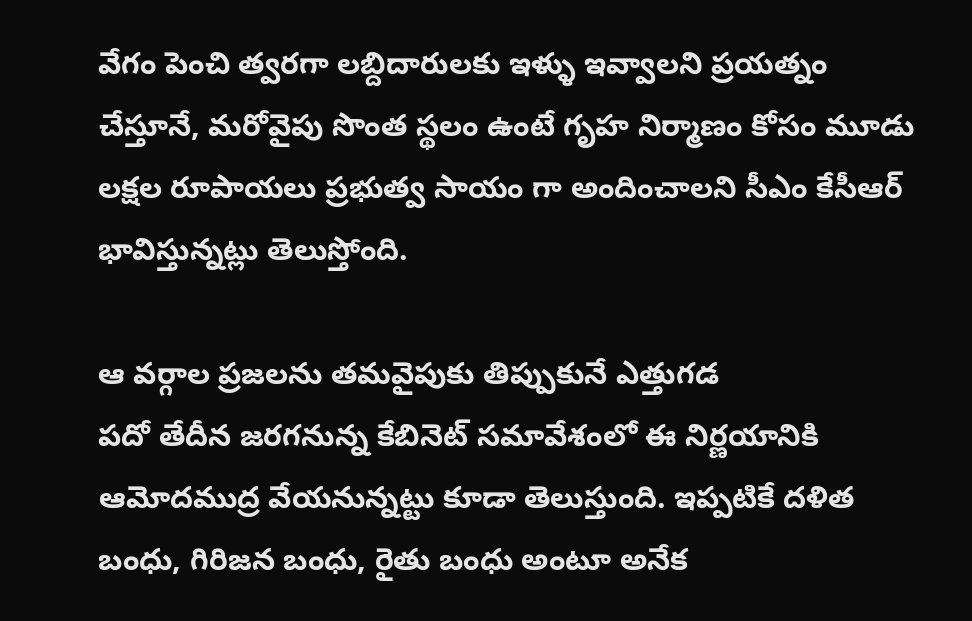వేగం పెంచి త్వరగా లబ్దిదారులకు ఇళ్ళు ఇవ్వాలని ప్రయత్నం చేస్తూనే, మరోవైపు సొంత స్థలం ఉంటే గృహ నిర్మాణం కోసం మూడు లక్షల రూపాయలు ప్రభుత్వ సాయం గా అందించాలని సీఎం కేసీఆర్ భావిస్తున్నట్లు తెలుస్తోంది.

ఆ వర్గాల ప్రజలను తమవైపుకు తిప్పుకునే ఎత్తుగడ
పదో తేదీన జరగనున్న కేబినెట్ సమావేశంలో ఈ నిర్ణయానికి ఆమోదముద్ర వేయనున్నట్టు కూడా తెలుస్తుంది. ఇప్పటికే దళిత బంధు, గిరిజన బంధు, రైతు బంధు అంటూ అనేక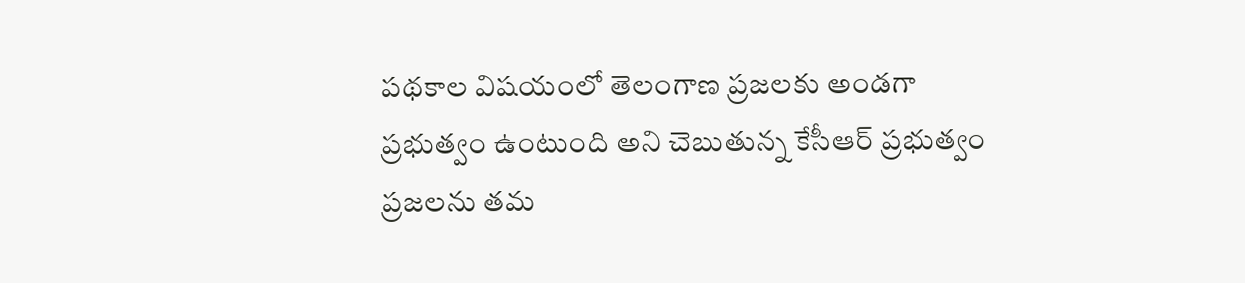పథకాల విషయంలో తెలంగాణ ప్రజలకు అండగా ప్రభుత్వం ఉంటుంది అని చెబుతున్న కేసీఆర్ ప్రభుత్వం ప్రజలను తమ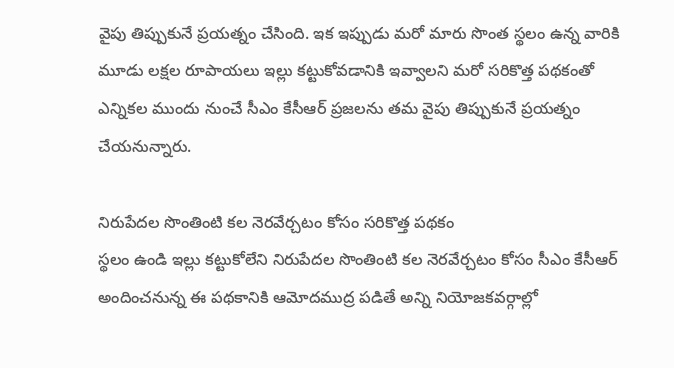వైపు తిప్పుకునే ప్రయత్నం చేసింది. ఇక ఇప్పుడు మరో మారు సొంత స్థలం ఉన్న వారికి మూడు లక్షల రూపాయలు ఇల్లు కట్టుకోవడానికి ఇవ్వాలని మరో సరికొత్త పథకంతో ఎన్నికల ముందు నుంచే సీఎం కేసీఆర్ ప్రజలను తమ వైపు తిప్పుకునే ప్రయత్నం చేయనున్నారు.

నిరుపేదల సొంతింటి కల నెరవేర్చటం కోసం సరికొత్త పథకం
స్థలం ఉండి ఇల్లు కట్టుకోలేని నిరుపేదల సొంతింటి కల నెరవేర్చటం కోసం సీఎం కేసీఆర్ అందించనున్న ఈ పథకానికి ఆమోదముద్ర పడితే అన్ని నియోజకవర్గాల్లో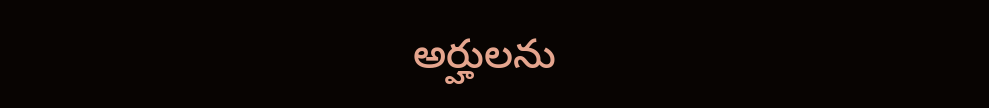అర్హులను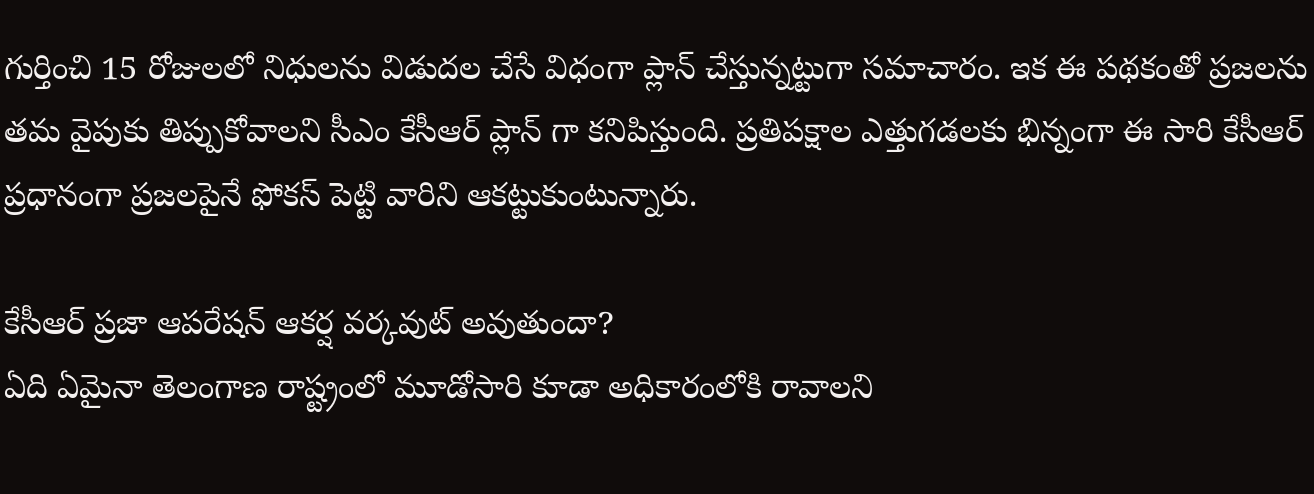గుర్తించి 15 రోజులలో నిధులను విడుదల చేసే విధంగా ప్లాన్ చేస్తున్నట్టుగా సమాచారం. ఇక ఈ పథకంతో ప్రజలను తమ వైపుకు తిప్పుకోవాలని సీఎం కేసీఆర్ ప్లాన్ గా కనిపిస్తుంది. ప్రతిపక్షాల ఎత్తుగడలకు భిన్నంగా ఈ సారి కేసీఆర్ ప్రధానంగా ప్రజలపైనే ఫోకస్ పెట్టి వారిని ఆకట్టుకుంటున్నారు.

కేసీఆర్ ప్రజా ఆపరేషన్ ఆకర్ష వర్కవుట్ అవుతుందా?
ఏది ఏమైనా తెలంగాణ రాష్ట్రంలో మూడోసారి కూడా అధికారంలోకి రావాలని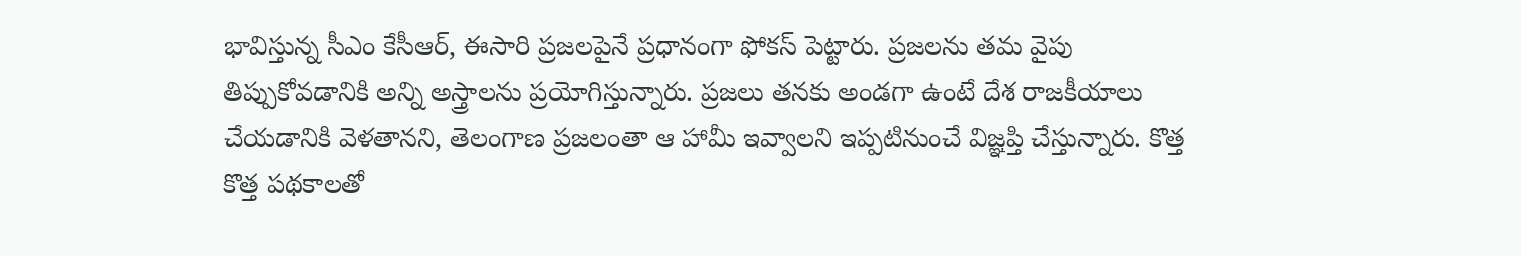భావిస్తున్న సీఎం కేసీఆర్, ఈసారి ప్రజలపైనే ప్రధానంగా ఫోకస్ పెట్టారు. ప్రజలను తమ వైపు తిప్పుకోవడానికి అన్ని అస్త్రాలను ప్రయోగిస్తున్నారు. ప్రజలు తనకు అండగా ఉంటే దేశ రాజకీయాలు చేయడానికి వెళతానని, తెలంగాణ ప్రజలంతా ఆ హామీ ఇవ్వాలని ఇప్పటినుంచే విజ్ఞప్తి చేస్తున్నారు. కొత్త కొత్త పథకాలతో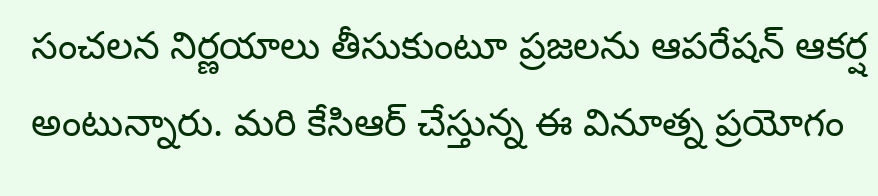సంచలన నిర్ణయాలు తీసుకుంటూ ప్రజలను ఆపరేషన్ ఆకర్ష అంటున్నారు. మరి కేసిఆర్ చేస్తున్న ఈ వినూత్న ప్రయోగం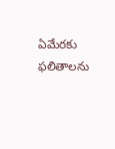ఏమేరకు ఫలితాలను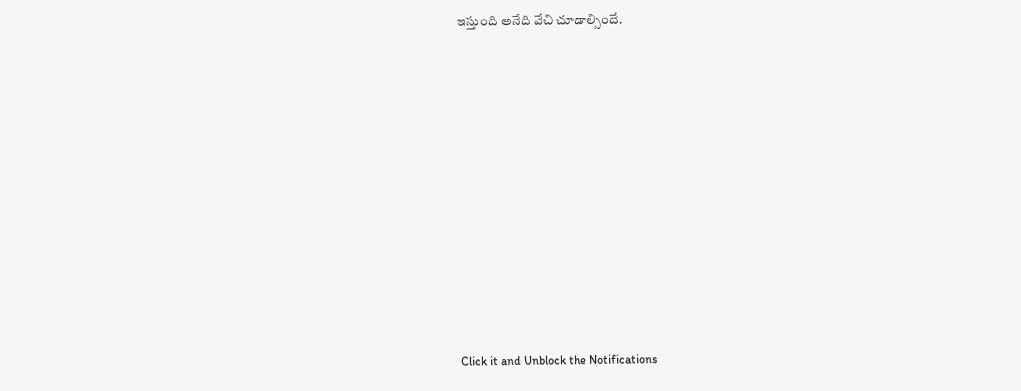ఇస్తుంది అనేది వేచి చూడాల్సిందే.












Click it and Unblock the Notifications